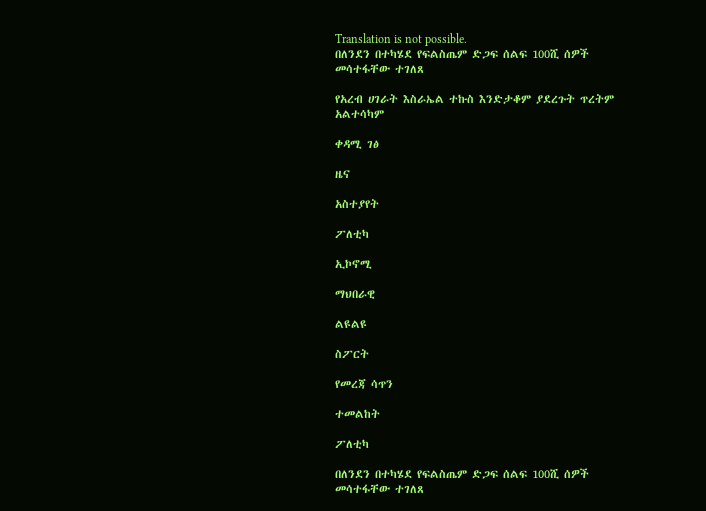Translation is not possible.
በለንደን በተካሄደ የፍልስጤም ድጋፍ ሰልፍ 100ሺ ሰዎች መሳተፋቸው ተገለጸ

የአረብ ሀገራት እስራኤል ተኩስ እንድታቆም ያደረጉት ጥረትም አልተሳካም

ቀዳሚ ገፅ

ዜና

አስተያየት

ፖለቲካ

ኢኮኖሚ

ማህበራዊ

ልዩልዩ

ስፖርት

የመረጃ ሳጥን

ተመልከት

ፖለቲካ

በለንደን በተካሄደ የፍልስጤም ድጋፍ ሰልፍ 100ሺ ሰዎች መሳተፋቸው ተገለጸ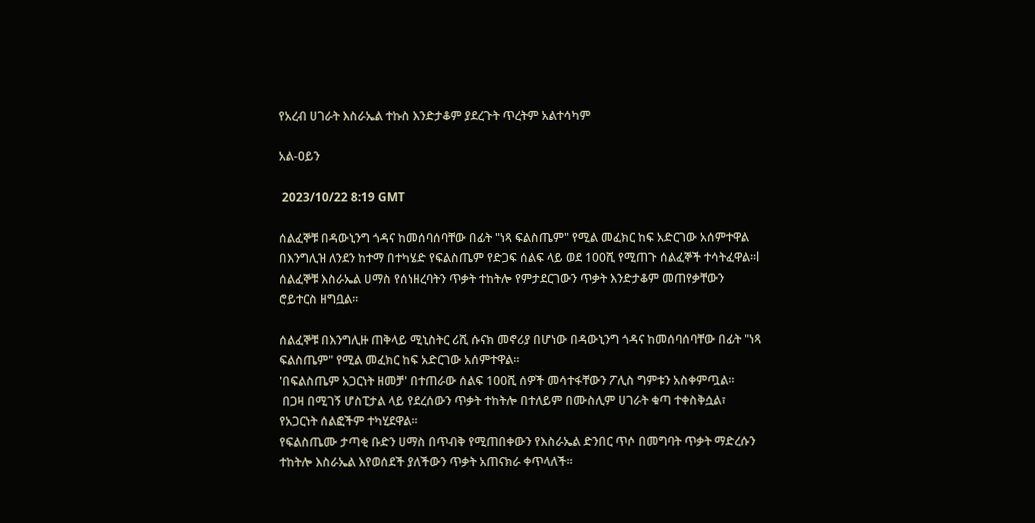የአረብ ሀገራት እስራኤል ተኩስ እንድታቆም ያደረጉት ጥረትም አልተሳካም

አል-ዐይን

 2023/10/22 8:19 GMT

ሰልፈኞቹ በዳውኒንግ ጎዳና ከመሰባሰባቸው በፊት "ነጻ ፍልስጤም" የሚል መፈክር ከፍ አድርገው አሰምተዋል
በእንግሊዝ ለንደን ከተማ በተካሄድ የፍልስጤም የድጋፍ ሰልፍ ላይ ወደ 100ሺ የሚጠጉ ሰልፈኞች ተሳትፈዋል።l
ሰልፈኞቹ እስራኤል ሀማስ የሰነዘረባትን ጥቃት ተከትሎ የምታደርገውን ጥቃት እንድታቆም መጠየቃቸውን ሮይተርስ ዘግቧል።

ሰልፈኞቹ በእንግሊዙ ጠቅላይ ሚኒስትር ሪሺ ሱናክ መኖሪያ በሆነው በዳውኒንግ ጎዳና ከመሰባሰባቸው በፊት "ነጻ ፍልስጤም" የሚል መፈክር ከፍ አድርገው አሰምተዋል።
'በፍልስጤም አጋርነት ዘመቻ' በተጠራው ሰልፍ 100ሺ ሰዎች መሳተፋቸውን ፖሊስ ግምቱን አስቀምጧል።
 በጋዛ በሚገኝ ሆስፒታል ላይ የደረሰውን ጥቃት ተከትሎ በተለይም በሙስሊም ሀገራት ቁጣ ተቀስቅሷል፣ የአጋርነት ሰልፎችም ተካሂደዋል።
የፍልስጤሙ ታጣቂ ቡድን ሀማስ በጥብቅ የሚጠበቀውን የእስራኤል ድንበር ጥሶ በመግባት ጥቃት ማድረሱን ተከትሎ እስራኤል እየወሰደች ያለችውን ጥቃት አጠናክራ ቀጥላለች።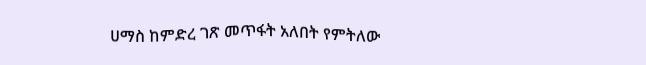ሀማስ ከምድረ ገጽ መጥፋት አለበት የምትለው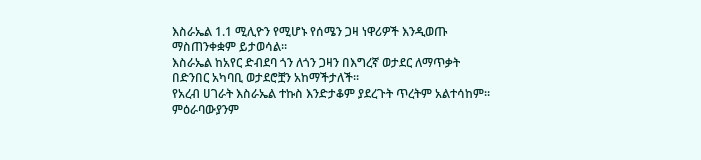እስራኤል 1.1 ሚሊዮን የሚሆኑ የሰሜን ጋዛ ነዋሪዎች እንዲወጡ ማስጠንቀቋም ይታወሳል።
እስራኤል ከአየር ድብደባ ጎን ለጎን ጋዛን በእግረኛ ወታደር ለማጥቃት በድንበር አካባቢ ወታደሮቿን አከማችታለች።
የአረብ ሀገራት እስራኤል ተኩስ እንድታቆም ያደረጉት ጥረትም አልተሳከም።
ምዕራባውያንም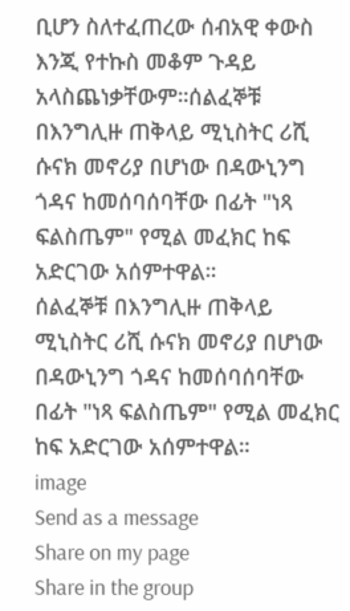ቢሆን ስለተፈጠረው ሰብአዊ ቀውስ እንጂ የተኩስ መቆም ጉዳይ አላስጨነቃቸውም።ሰልፈኞቹ በእንግሊዙ ጠቅላይ ሚኒስትር ሪሺ ሱናክ መኖሪያ በሆነው በዳውኒንግ ጎዳና ከመሰባሰባቸው በፊት "ነጻ ፍልስጤም" የሚል መፈክር ከፍ አድርገው አሰምተዋል።
ሰልፈኞቹ በእንግሊዙ ጠቅላይ ሚኒስትር ሪሺ ሱናክ መኖሪያ በሆነው በዳውኒንግ ጎዳና ከመሰባሰባቸው በፊት "ነጻ ፍልስጤም" የሚል መፈክር ከፍ አድርገው አሰምተዋል።
image
Send as a message
Share on my page
Share in the group